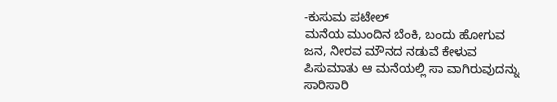-ಕುಸುಮ ಪಟೇಲ್
ಮನೆಯ ಮುಂದಿನ ಬೆಂಕಿ, ಬಂದು ಹೋಗುವ ಜನ, ನೀರವ ಮೌನದ ನಡುವೆ ಕೇಳುವ ಪಿಸುಮಾತು ಆ ಮನೆಯಲ್ಲಿ ಸಾ ವಾಗಿರುವುದನ್ನು ಸಾರಿಸಾರಿ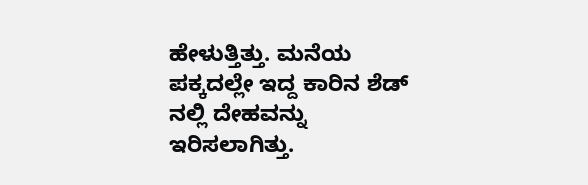ಹೇಳುತ್ತಿತ್ತು. ಮನೆಯ ಪಕ್ಕದಲ್ಲೇ ಇದ್ದ ಕಾರಿನ ಶೆಡ್ ನಲ್ಲಿ ದೇಹವನ್ನು ಇರಿಸಲಾಗಿತ್ತು.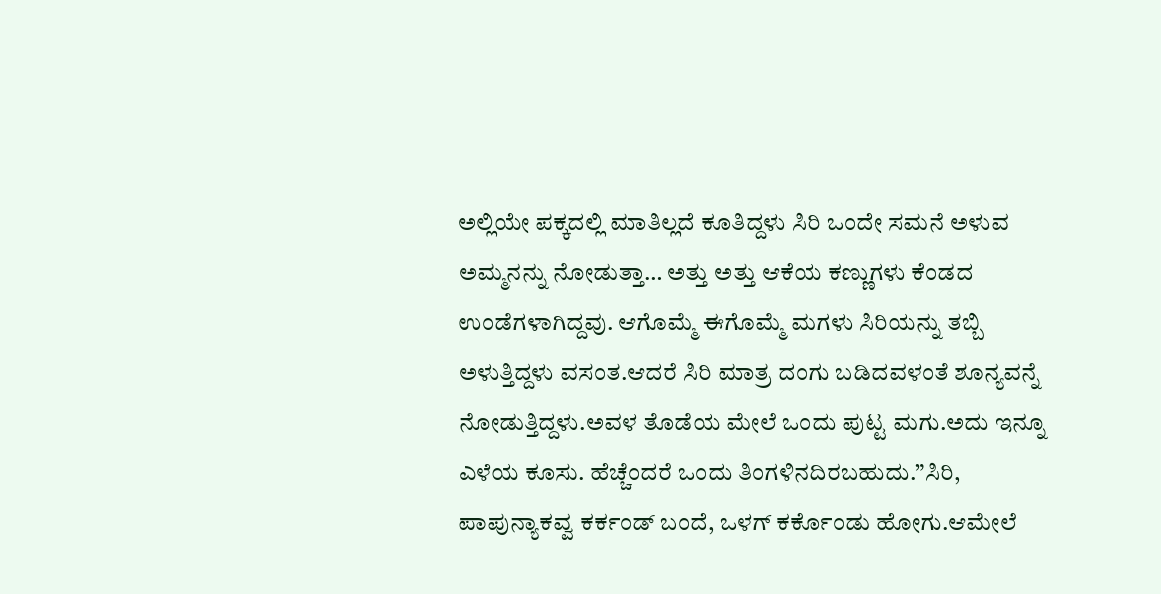ಅಲ್ಲಿಯೇ ಪಕ್ಕದಲ್ಲಿ ಮಾತಿಲ್ಲದೆ ಕೂತಿದ್ದಳು ಸಿರಿ ಒಂದೇ ಸಮನೆ ಅಳುವ ಅಮ್ಮನನ್ನು ನೋಡುತ್ತಾ… ಅತ್ತು ಅತ್ತು ಆಕೆಯ ಕಣ್ಣುಗಳು ಕೆಂಡದ ಉಂಡೆಗಳಾಗಿದ್ದವು. ಆಗೊಮ್ಮೆ ಈಗೊಮ್ಮೆ ಮಗಳು ಸಿರಿಯನ್ನು ತಬ್ಬಿ ಅಳುತ್ತಿದ್ದಳು ವಸಂತ.ಆದರೆ ಸಿರಿ ಮಾತ್ರ ದಂಗು ಬಡಿದವಳಂತೆ ಶೂನ್ಯವನ್ನೆ ನೋಡುತ್ತಿದ್ದಳು.ಅವಳ ತೊಡೆಯ ಮೇಲೆ ಒಂದು ಪುಟ್ಟ ಮಗು.ಅದು ಇನ್ನೂ ಎಳೆಯ ಕೂಸು. ಹೆಚ್ಚೆಂದರೆ ಒಂದು ತಿಂಗಳಿನದಿರಬಹುದು.”ಸಿರಿ, ಪಾಪುನ್ಯಾಕವ್ವ ಕರ್ಕಂಡ್ ಬಂದೆ, ಒಳಗ್ ಕರ್ಕೊಂಡು ಹೋಗು.ಆಮೇಲೆ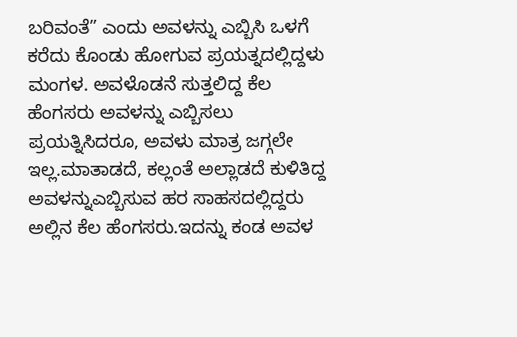ಬರಿವಂತೆ” ಎಂದು ಅವಳನ್ನು ಎಬ್ಬಿಸಿ ಒಳಗೆ ಕರೆದು ಕೊಂಡು ಹೋಗುವ ಪ್ರಯತ್ನದಲ್ಲಿದ್ದಳು ಮಂಗಳ. ಅವಳೊಡನೆ ಸುತ್ತಲಿದ್ದ ಕೆಲ ಹೆಂಗಸರು ಅವಳನ್ನು ಎಬ್ಬಿಸಲು ಪ್ರಯತ್ನಿಸಿದರೂ, ಅವಳು ಮಾತ್ರ ಜಗ್ಗಲೇ ಇಲ್ಲ.ಮಾತಾಡದೆ, ಕಲ್ಲಂತೆ ಅಲ್ಲಾಡದೆ ಕುಳಿತಿದ್ದ ಅವಳನ್ನುಎಬ್ಬಿಸುವ ಹರ ಸಾಹಸದಲ್ಲಿದ್ದರು ಅಲ್ಲಿನ ಕೆಲ ಹೆಂಗಸರು.ಇದನ್ನು ಕಂಡ ಅವಳ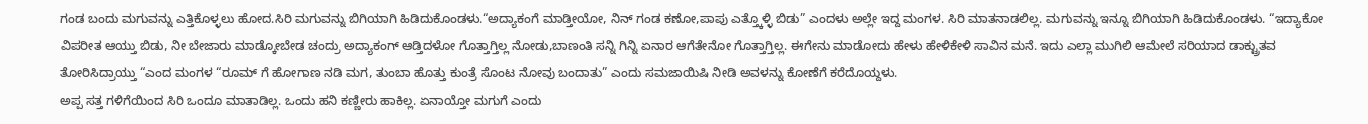ಗಂಡ ಬಂದು ಮಗುವನ್ನು ಎತ್ತಿಕೊಳ್ಳಲು ಹೋದ.ಸಿರಿ ಮಗುವನ್ನು ಬಿಗಿಯಾಗಿ ಹಿಡಿದುಕೊಂಡಳು.“ಅದ್ಯಾಕಂಗೆ ಮಾಡ್ತೀಯೋ, ನಿನ್ ಗಂಡ ಕಣೋ,ಪಾಪು ಎತ್ತ್ಕೊಳ್ಳಿ ಬಿಡು” ಎಂದಳು ಅಲ್ಲೇ ಇದ್ದ ಮಂಗಳ. ಸಿರಿ ಮಾತನಾಡಲಿಲ್ಲ. ಮಗುವನ್ನು ಇನ್ನೂ ಬಿಗಿಯಾಗಿ ಹಿಡಿದುಕೊಂಡಳು. “ಇದ್ಯಾಕೋ ವಿಪರೀತ ಆಯ್ತು ಬಿಡು, ನೀ ಬೇಜಾರು ಮಾಡ್ಕೋಬೇಡ ಚಂದ್ರು ಅದ್ಯಾಕಂಗ್ ಆಡ್ತಿದಳೋ ಗೊತ್ತಾಗ್ತಿಲ್ಲ ನೋಡು,ಬಾಣಂತಿ ಸನ್ನಿ ಗಿನ್ನಿ ಏನಾರ ಆಗೆತೇನೋ ಗೊತ್ತಾಗ್ತಿಲ್ಲ. ಈಗೇನು ಮಾಡೋದು ಹೇಳು ಹೇಳಿಕೇಳಿ ಸಾವಿನ ಮನೆ. ಇದು ಎಲ್ಲಾ ಮುಗಿಲಿ ಆಮೇಲೆ ಸರಿಯಾದ ಡಾಕ್ಟ್ರುತವ ತೋರಿಸಿದ್ರಾಯ್ತು “ಎಂದ ಮಂಗಳ “ರೂಮ್ ಗೆ ಹೋಗಾಣ ನಡಿ ಮಗ, ತುಂಬಾ ಹೊತ್ತು ಕುಂತ್ರೆ ಸೊಂಟ ನೋವು ಬಂದಾತು” ಎಂದು ಸಮಜಾಯಿಷಿ ನೀಡಿ ಅವಳನ್ನು ಕೋಣೆಗೆ ಕರೆದೊಯ್ದಳು.
ಅಪ್ಪ ಸತ್ತ ಗಳಿಗೆಯಿಂದ ಸಿರಿ ಒಂದೂ ಮಾತಾಡಿಲ್ಲ. ಒಂದು ಹನಿ ಕಣ್ಣೀರು ಹಾಕಿಲ್ಲ. ಏನಾಯ್ತೋ ಮಗುಗೆ ಎಂದು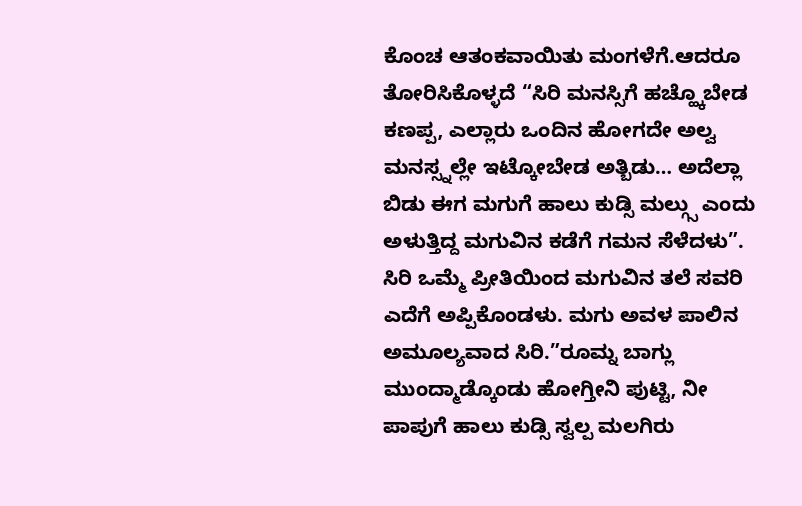ಕೊಂಚ ಆತಂಕವಾಯಿತು ಮಂಗಳೆಗೆ.ಆದರೂ ತೋರಿಸಿಕೊಳ್ಳದೆ “ಸಿರಿ ಮನಸ್ಸಿಗೆ ಹಚ್ಹ್ಕೊಬೇಡ ಕಣಪ್ಪ, ಎಲ್ಲಾರು ಒಂದಿನ ಹೋಗದೇ ಅಲ್ವ ಮನಸ್ಸ್ನಲ್ಲೇ ಇಟ್ಕೋಬೇಡ ಅತ್ಬಿಡು… ಅದೆಲ್ಲಾ ಬಿಡು ಈಗ ಮಗುಗೆ ಹಾಲು ಕುಡ್ಸಿ ಮಲ್ಗ್ಸು ಎಂದು ಅಳುತ್ತಿದ್ದ ಮಗುವಿನ ಕಡೆಗೆ ಗಮನ ಸೆಳೆದಳು”. ಸಿರಿ ಒಮ್ಮೆ ಪ್ರೀತಿಯಿಂದ ಮಗುವಿನ ತಲೆ ಸವರಿ ಎದೆಗೆ ಅಪ್ಪಿಕೊಂಡಳು. ಮಗು ಅವಳ ಪಾಲಿನ ಅಮೂಲ್ಯವಾದ ಸಿರಿ.”ರೂಮ್ನ ಬಾಗ್ಲು ಮುಂದ್ಮಾಡ್ಕೊಂಡು ಹೋಗ್ತೀನಿ ಪುಟ್ಟಿ, ನೀ ಪಾಪುಗೆ ಹಾಲು ಕುಡ್ಸಿ ಸ್ವಲ್ಪ ಮಲಗಿರು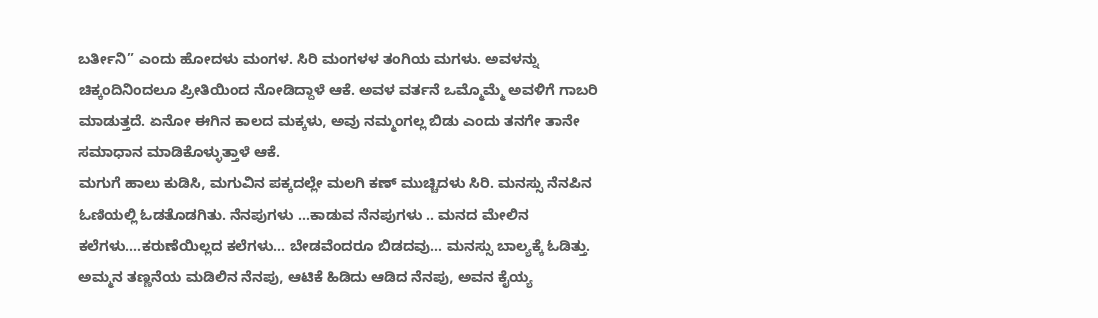ಬರ್ತೀನಿ” ಎಂದು ಹೋದಳು ಮಂಗಳ. ಸಿರಿ ಮಂಗಳಳ ತಂಗಿಯ ಮಗಳು. ಅವಳನ್ನು ಚಿಕ್ಕಂದಿನಿಂದಲೂ ಪ್ರೀತಿಯಿಂದ ನೋಡಿದ್ದಾಳೆ ಆಕೆ. ಅವಳ ವರ್ತನೆ ಒಮ್ಮೊಮ್ಮೆ ಅವಳಿಗೆ ಗಾಬರಿ ಮಾಡುತ್ತದೆ. ಏನೋ ಈಗಿನ ಕಾಲದ ಮಕ್ಕಳು, ಅವು ನಮ್ಮಂಗಲ್ಲ ಬಿಡು ಎಂದು ತನಗೇ ತಾನೇ ಸಮಾಧಾನ ಮಾಡಿಕೊಳ್ಳುತ್ತಾಳೆ ಆಕೆ.
ಮಗುಗೆ ಹಾಲು ಕುಡಿಸಿ, ಮಗುವಿನ ಪಕ್ಕದಲ್ಲೇ ಮಲಗಿ ಕಣ್ ಮುಚ್ಚಿದಳು ಸಿರಿ. ಮನಸ್ಸು ನೆನಪಿನ ಓಣಿಯಲ್ಲಿ ಓಡತೊಡಗಿತು. ನೆನಪುಗಳು …ಕಾಡುವ ನೆನಪುಗಳು .. ಮನದ ಮೇಲಿನ ಕಲೆಗಳು….ಕರುಣೆಯಿಲ್ಲದ ಕಲೆಗಳು… ಬೇಡವೆಂದರೂ ಬಿಡದವು… ಮನಸ್ಸು ಬಾಲ್ಯಕ್ಕೆ ಓಡಿತ್ತು. ಅಮ್ಮನ ತಣ್ಣನೆಯ ಮಡಿಲಿನ ನೆನಪು, ಆಟಿಕೆ ಹಿಡಿದು ಆಡಿದ ನೆನಪು, ಅವನ ಕೈಯ್ಯ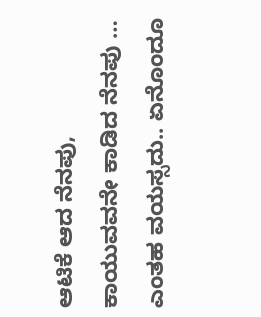ಆಟಿಕೆ ಆದ ನೆನಪು, ಕಾಯುವವನೇ ಕಾಡಿದ ನೆನಪು … ಎಂತಹ ವಯಸ್ಸದು.. ಏನೊಂದೂ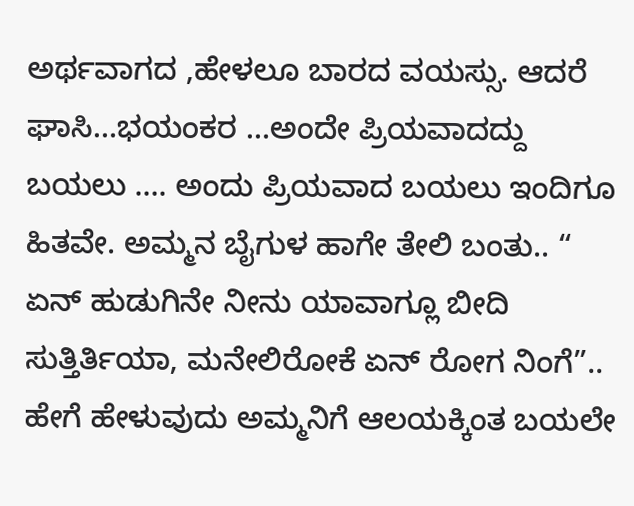ಅರ್ಥವಾಗದ ,ಹೇಳಲೂ ಬಾರದ ವಯಸ್ಸು. ಆದರೆ ಘಾಸಿ…ಭಯಂಕರ …ಅಂದೇ ಪ್ರಿಯವಾದದ್ದು ಬಯಲು …. ಅಂದು ಪ್ರಿಯವಾದ ಬಯಲು ಇಂದಿಗೂ ಹಿತವೇ. ಅಮ್ಮನ ಬೈಗುಳ ಹಾಗೇ ತೇಲಿ ಬಂತು.. “ ಏನ್ ಹುಡುಗಿನೇ ನೀನು ಯಾವಾಗ್ಲೂ ಬೀದಿ ಸುತ್ತಿರ್ತಿಯಾ, ಮನೇಲಿರೋಕೆ ಏನ್ ರೋಗ ನಿಂಗೆ”.. ಹೇಗೆ ಹೇಳುವುದು ಅಮ್ಮನಿಗೆ ಆಲಯಕ್ಕಿಂತ ಬಯಲೇ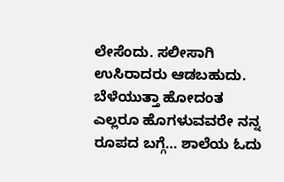ಲೇಸೆಂದು. ಸಲೀಸಾಗಿ ಉಸಿರಾದರು ಆಡಬಹುದು. ಬೆಳೆಯುತ್ತಾ ಹೋದಂತ ಎಲ್ಲರೂ ಹೊಗಳುವವರೇ ನನ್ನ ರೂಪದ ಬಗ್ಗೆ… ಶಾಲೆಯ ಓದು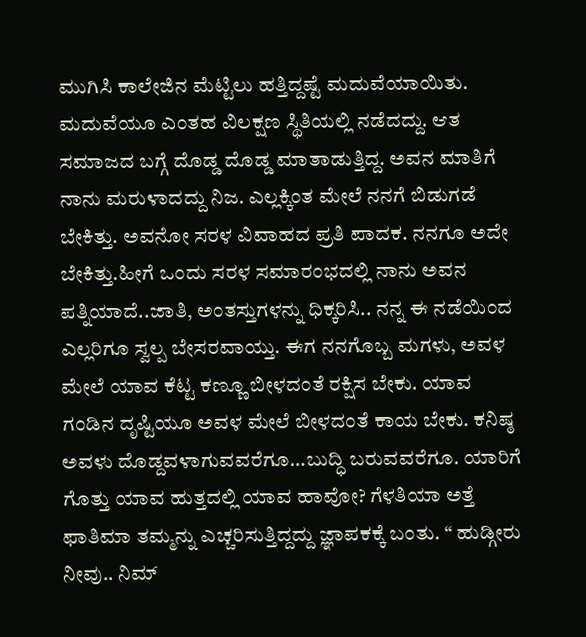ಮುಗಿಸಿ ಕಾಲೇಜಿನ ಮೆಟ್ಟಿಲು ಹತ್ತಿದ್ದಷ್ಟೆ ಮದುವೆಯಾಯಿತು. ಮದುವೆಯೂ ಎಂತಹ ವಿಲಕ್ಷಣ ಸ್ಥಿತಿಯಲ್ಲಿ ನಡೆದದ್ದು. ಆತ ಸಮಾಜದ ಬಗ್ಗೆ ದೊಡ್ಡ ದೊಡ್ಡ ಮಾತಾಡುತ್ತಿದ್ದ. ಅವನ ಮಾತಿಗೆ ನಾನು ಮರುಳಾದದ್ದು ನಿಜ. ಎಲ್ಲಕ್ಕಿಂತ ಮೇಲೆ ನನಗೆ ಬಿಡುಗಡೆ ಬೇಕಿತ್ತು. ಅವನೋ ಸರಳ ವಿವಾಹದ ಪ್ರತಿ ಪಾದಕ. ನನಗೂ ಅದೇ ಬೇಕಿತ್ತು.ಹೀಗೆ ಒಂದು ಸರಳ ಸಮಾರಂಭದಲ್ಲಿ ನಾನು ಅವನ ಪತ್ನಿಯಾದೆ..ಜಾತಿ, ಅಂತಸ್ತುಗಳನ್ನು ಧಿಕ್ಕರಿಸಿ.. ನನ್ನ ಈ ನಡೆಯಿಂದ ಎಲ್ಲರಿಗೂ ಸ್ವಲ್ಪ ಬೇಸರವಾಯ್ತು. ಈಗ ನನಗೊಬ್ಬ ಮಗಳು, ಅವಳ ಮೇಲೆ ಯಾವ ಕೆಟ್ಟ ಕಣ್ಣೂ ಬೀಳದಂತೆ ರಕ್ಷಿಸ ಬೇಕು. ಯಾವ ಗಂಡಿನ ದೃಷ್ಟಿಯೂ ಅವಳ ಮೇಲೆ ಬೀಳದಂತೆ ಕಾಯ ಬೇಕು. ಕನಿಷ್ಠ ಅವಳು ದೊಡ್ದವಳಾಗುವವರೆಗೂ…ಬುದ್ಧಿ ಬರುವವರೆಗೂ. ಯಾರಿಗೆ ಗೊತ್ತು ಯಾವ ಹುತ್ತದಲ್ಲಿ ಯಾವ ಹಾವೋ? ಗೆಳತಿಯಾ ಅತ್ತೆ ಫಾತಿಮಾ ತಮ್ಮನ್ನು ಎಚ್ಚರಿಸುತ್ತಿದ್ದದ್ದು ಜ್ಞಾಪಕಕ್ಕೆ ಬಂತು. “ ಹುಡ್ಗೀರು ನೀವು.. ನಿಮ್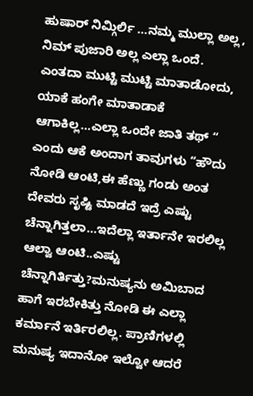ಹುಷಾರ್ ನಿಮ್ಗಿರ್ಲಿ …ನಮ್ಮ ಮುಲ್ಲಾ ಅಲ್ಲ, ನಿಮ್ ಪುಜಾರಿ ಅಲ್ಲ ಎಲ್ಲಾ ಒಂದೆ. ಎಂತದಾ ಮುಟ್ಟಿ ಮುಟ್ಟಿ ಮಾತಾಡೋದು, ಯಾಕೆ ಹಂಗೇ ಮಾತಾಡಾಕೆ ಆಗಾಕಿಲ್ಲ…ಎಲ್ಲಾ ಒಂದೇ ಜಾತಿ ತಥ್ “ ಎಂದು ಆಕೆ ಅಂದಾಗ ತಾವುಗಳು “ಹೌದು ನೋಡಿ ಆಂಟಿ,ಈ ಹೆಣ್ಣು ಗಂಡು ಅಂತ ದೇವರು ಸೃಷ್ಟಿ ಮಾಡದೆ ಇದ್ರೆ ಎಷ್ಟು ಚೆನ್ನಾಗಿತ್ತಲಾ…ಇದೆಲ್ಲಾ ಇರ್ತಾನೇ ಇರಲಿಲ್ಲ ಆಲ್ವಾ ಆಂಟಿ..ಎಷ್ಟು ಚೆನ್ನಾಗಿರ್ತಿತ್ತು?ಮನುಷ್ಯನು ಅಮಿಬಾದ ಹಾಗೆ ಇರಬೇಕಿತ್ತು ನೋಡಿ ಈ ಎಲ್ಲಾ ಕರ್ಮಾನೆ ಇರ್ತಿರಲಿಲ್ಲ. ಪ್ರಾಣಿಗಳಲ್ಲಿ ಮನುಷ್ಯ ಇದಾನೋ ಇಲ್ವೋ ಆದರೆ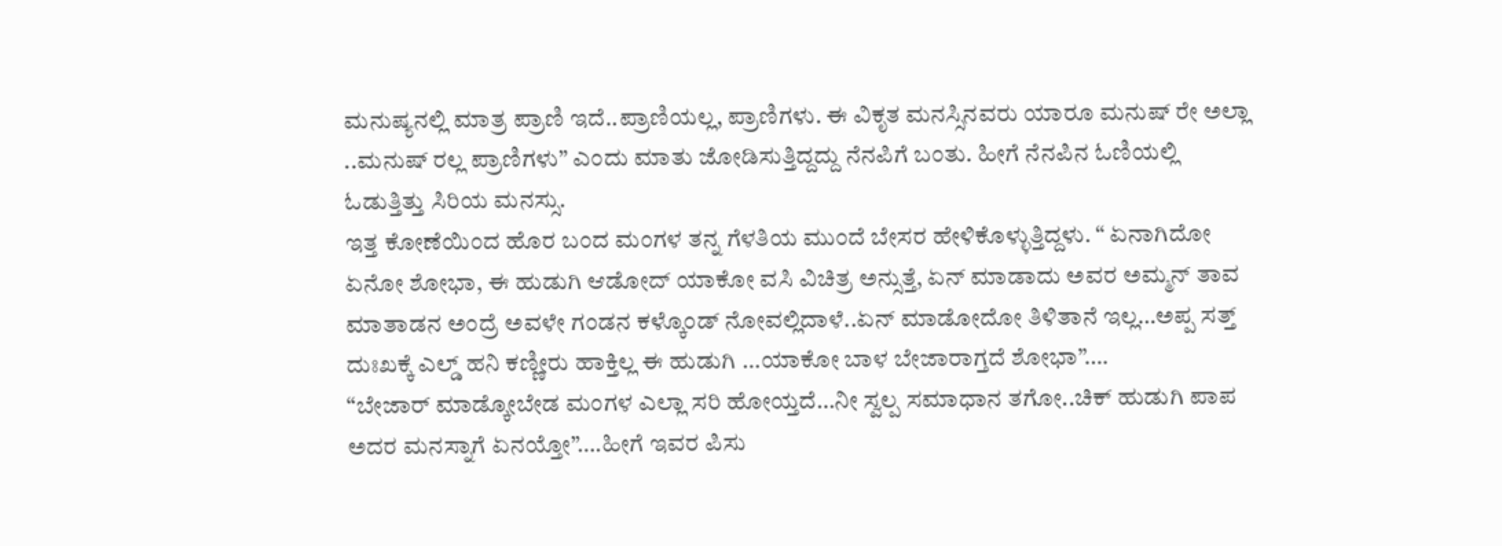ಮನುಷ್ಯನಲ್ಲಿ ಮಾತ್ರ ಪ್ರಾಣಿ ಇದೆ..ಪ್ರಾಣಿಯಲ್ಲ, ಪ್ರಾಣಿಗಳು. ಈ ವಿಕೃತ ಮನಸ್ಸಿನವರು ಯಾರೂ ಮನುಷ್ ರೇ ಅಲ್ಲಾ ..ಮನುಷ್ ರಲ್ಲ ಪ್ರಾಣಿಗಳು” ಎಂದು ಮಾತು ಜೋಡಿಸುತ್ತಿದ್ದದ್ದು ನೆನಪಿಗೆ ಬಂತು. ಹೀಗೆ ನೆನಪಿನ ಓಣಿಯಲ್ಲಿ ಓಡುತ್ತಿತ್ತು ಸಿರಿಯ ಮನಸ್ಸು.
ಇತ್ತ ಕೋಣೆಯಿಂದ ಹೊರ ಬಂದ ಮಂಗಳ ತನ್ನ ಗೆಳತಿಯ ಮುಂದೆ ಬೇಸರ ಹೇಳಿಕೊಳ್ಳುತ್ತಿದ್ದಳು. “ ಏನಾಗಿದೋ ಏನೋ ಶೋಭಾ, ಈ ಹುಡುಗಿ ಆಡೋದ್ ಯಾಕೋ ವಸಿ ವಿಚಿತ್ರ ಅನ್ಸುತ್ತೆ, ಏನ್ ಮಾಡಾದು ಅವರ ಅಮ್ಮನ್ ತಾವ ಮಾತಾಡನ ಅಂದ್ರೆ ಅವಳೇ ಗಂಡನ ಕಳ್ಕೊಂಡ್ ನೋವಲ್ಲಿದಾಳೆ..ಏನ್ ಮಾಡೋದೋ ತಿಳಿತಾನೆ ಇಲ್ಲ…ಅಪ್ಪ ಸತ್ತ್ ದುಃಖಕ್ಕೆ ಎಲ್ಡ್ ಹನಿ ಕಣ್ಣೀರು ಹಾಕ್ತಿಲ್ಲ ಈ ಹುಡುಗಿ …ಯಾಕೋ ಬಾಳ ಬೇಜಾರಾಗ್ತದೆ ಶೋಭಾ”….
“ಬೇಜಾರ್ ಮಾಡ್ಕೋಬೇಡ ಮಂಗಳ ಎಲ್ಲಾ ಸರಿ ಹೋಯ್ತದೆ…ನೀ ಸ್ವಲ್ಪ ಸಮಾಧಾನ ತಗೋ..ಚಿಕ್ ಹುಡುಗಿ ಪಾಪ ಅದರ ಮನಸ್ನಾಗೆ ಏನಯ್ತೋ”….ಹೀಗೆ ಇವರ ಪಿಸು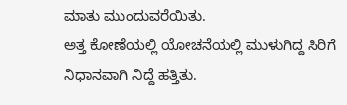ಮಾತು ಮುಂದುವರೆಯಿತು.
ಅತ್ತ ಕೋಣೆಯಲ್ಲಿ ಯೋಚನೆಯಲ್ಲಿ ಮುಳುಗಿದ್ದ ಸಿರಿಗೆ ನಿಧಾನವಾಗಿ ನಿದ್ದೆ ಹತ್ತಿತು.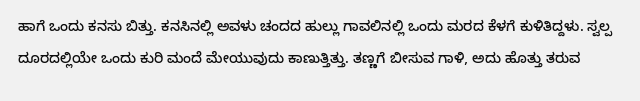ಹಾಗೆ ಒಂದು ಕನಸು ಬಿತ್ತು. ಕನಸಿನಲ್ಲಿ ಅವಳು ಚಂದದ ಹುಲ್ಲು ಗಾವಲಿನಲ್ಲಿ ಒಂದು ಮರದ ಕೆಳಗೆ ಕುಳಿತಿದ್ದಳು. ಸ್ವಲ್ಪ ದೂರದಲ್ಲಿಯೇ ಒಂದು ಕುರಿ ಮಂದೆ ಮೇಯುವುದು ಕಾಣುತ್ತಿತ್ತು. ತಣ್ಣಗೆ ಬೀಸುವ ಗಾಳಿ, ಅದು ಹೊತ್ತು ತರುವ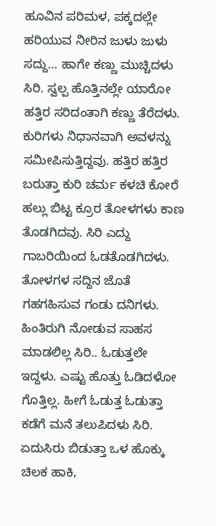ಹೂವಿನ ಪರಿಮಳ, ಪಕ್ಕದಲ್ಲೇ ಹರಿಯುವ ನೀರಿನ ಜುಳು ಜುಳು ಸದ್ದು… ಹಾಗೇ ಕಣ್ಣು ಮುಚ್ಚಿದಳು ಸಿರಿ. ಸ್ವಲ್ಪ ಹೊತ್ತಿನಲ್ಲೇ ಯಾರೋ ಹತ್ತಿರ ಸರಿದಂತಾಗಿ ಕಣ್ಣು ತೆರೆದಳು. ಕುರಿಗಳು ನಿಧಾನವಾಗಿ ಅವಳನ್ನು ಸಮೀಪಿಸುತ್ತಿದ್ದವು. ಹತ್ತಿರ ಹತ್ತಿರ ಬರುತ್ತಾ ಕುರಿ ಚರ್ಮ ಕಳಚಿ ಕೋರೆ ಹಲ್ಲು ಬಿಟ್ಟ ಕ್ರೂರ ತೋಳಗಳು ಕಾಣ ತೊಡಗಿದವು. ಸಿರಿ ಎದ್ದು ಗಾಬರಿಯಿಂದ ಓಡತೊಡಗಿದಳು. ತೋಳಗಳ ಸದ್ದಿನ ಜೊತೆ ಗಹಗಹಿಸುವ ಗಂಡು ದನಿಗಳು. ಹಿಂತಿರುಗಿ ನೋಡುವ ಸಾಹಸ ಮಾಡಲಿಲ್ಲ ಸಿರಿ.. ಓಡುತ್ತಲೇ ಇದ್ದಳು. ಎಷ್ಟು ಹೊತ್ತು ಓಡಿದಳೋ ಗೊತ್ತಿಲ್ಲ. ಹೀಗೆ ಓಡುತ್ತ ಓಡುತ್ತಾ ಕಡೆಗೆ ಮನೆ ತಲುಪಿದಳು ಸಿರಿ. ಏದುಸಿರು ಬಿಡುತ್ತಾ ಒಳ ಹೊಕ್ಕು ಚಿಲಕ ಹಾಕಿ,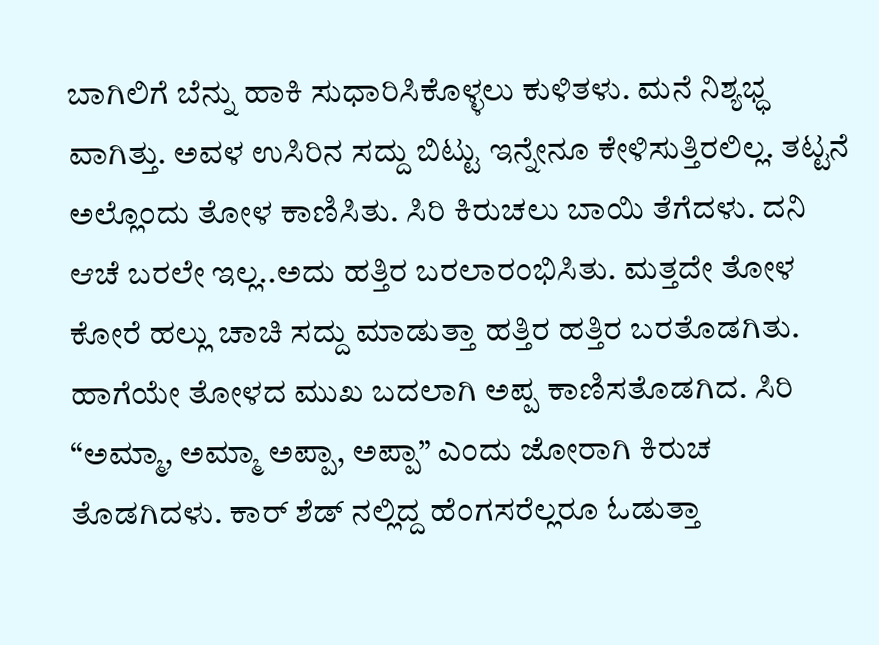ಬಾಗಿಲಿಗೆ ಬೆನ್ನು ಹಾಕಿ ಸುಧಾರಿಸಿಕೊಳ್ಳಲು ಕುಳಿತಳು. ಮನೆ ನಿಶ್ಯಭ್ಧ ವಾಗಿತ್ತು. ಅವಳ ಉಸಿರಿನ ಸದ್ದು ಬಿಟ್ಟು ಇನ್ನೇನೂ ಕೇಳಿಸುತ್ತಿರಲಿಲ್ಲ. ತಟ್ಟನೆ ಅಲ್ಲೊಂದು ತೋಳ ಕಾಣಿಸಿತು. ಸಿರಿ ಕಿರುಚಲು ಬಾಯಿ ತೆಗೆದಳು. ದನಿ ಆಚೆ ಬರಲೇ ಇಲ್ಲ..ಅದು ಹತ್ತಿರ ಬರಲಾರಂಭಿಸಿತು. ಮತ್ತದೇ ತೋಳ ಕೋರೆ ಹಲ್ಲು ಚಾಚಿ ಸದ್ದು ಮಾಡುತ್ತಾ ಹತ್ತಿರ ಹತ್ತಿರ ಬರತೊಡಗಿತು. ಹಾಗೆಯೇ ತೋಳದ ಮುಖ ಬದಲಾಗಿ ಅಪ್ಪ ಕಾಣಿಸತೊಡಗಿದ. ಸಿರಿ “ಅಮ್ಮಾ, ಅಮ್ಮಾ ಅಪ್ಪಾ, ಅಪ್ಪಾ” ಎಂದು ಜೋರಾಗಿ ಕಿರುಚ ತೊಡಗಿದಳು. ಕಾರ್ ಶೆಡ್ ನಲ್ಲಿದ್ದ ಹೆಂಗಸರೆಲ್ಲರೂ ಓಡುತ್ತಾ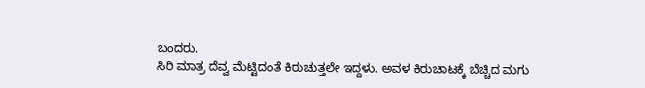ಬಂದರು.
ಸಿರಿ ಮಾತ್ರ ದೆವ್ವ ಮೆಟ್ಟಿದಂತೆ ಕಿರುಚುತ್ತಲೇ ಇದ್ದಳು. ಅವಳ ಕಿರುಚಾಟಕ್ಕೆ ಬೆಚ್ಚಿದ ಮಗು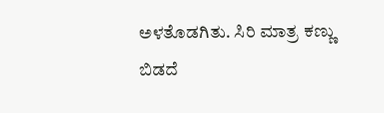ಅಳತೊಡಗಿತು. ಸಿರಿ ಮಾತ್ರ ಕಣ್ಣು ಬಿಡದೆ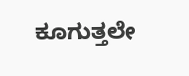ಕೂಗುತ್ತಲೇ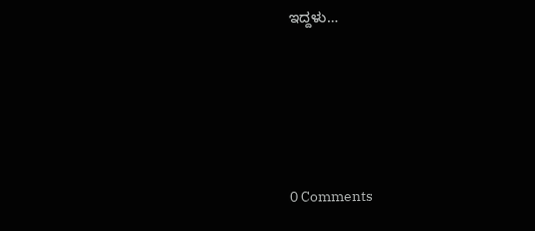ಇದ್ದಳು…






0 Comments